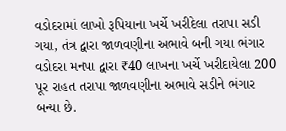વડોદરામાં લાખો રૂપિયાના ખર્ચે ખરીદેલા તરાપા સડી ગયા, તંત્ર દ્વારા જાળવણીના અભાવે બની ગયા ભંગાર
વડોદરા મનપા દ્વારા ₹40 લાખના ખર્ચે ખરીદાયેલા 200 પૂર રાહત તરાપા જાળવણીના અભાવે સડીને ભંગાર બન્યા છે.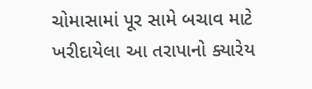ચોમાસામાં પૂર સામે બચાવ માટે ખરીદાયેલા આ તરાપાનો ક્યારેય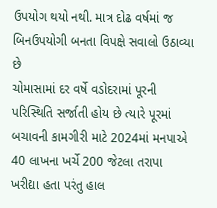ઉપયોગ થયો નથી. માત્ર દોઢ વર્ષમાં જ બિનઉપયોગી બનતા વિપક્ષે સવાલો ઉઠાવ્યા છે
ચોમાસામાં દર વર્ષે વડોદરામાં પૂરની પરિસ્થિતિ સર્જાતી હોય છે ત્યારે પૂરમાં બચાવની કામગીરી માટે 2024માં મનપાએ 40 લાખના ખર્ચે 200 જેટલા તરાપા ખરીદ્યા હતા પરંતુ હાલ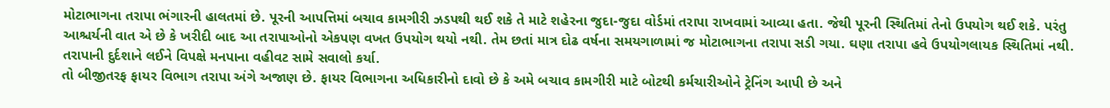મોટાભાગના તરાપા ભંગારની હાલતમાં છે. પૂરની આપત્તિમાં બચાવ કામગીરી ઝડપથી થઈ શકે તે માટે શહેરના જુદા-જુદા વોર્ડમાં તરાપા રાખવામાં આવ્યા હતા. જેથી પૂરની સ્થિતિમાં તેનો ઉપયોગ થઈ શકે. પરંતુ આશ્ચર્યની વાત એ છે કે ખરીદી બાદ આ તરાપાઓનો એકપણ વખત ઉપયોગ થયો નથી. તેમ છતાં માત્ર દોઢ વર્ષના સમયગાળામાં જ મોટાભાગના તરાપા સડી ગયા. ઘણા તરાપા હવે ઉપયોગલાયક સ્થિતિમાં નથી. તરાપાની દુર્દશાને લઈને વિપક્ષે મનપાના વહીવટ સામે સવાલો કર્યા.
તો બીજીતરફ ફાયર વિભાગ તરાપા અંગે અજાણ છે. ફાયર વિભાગના અધિકારીનો દાવો છે કે અમે બચાવ કામગીરી માટે બોટથી કર્મચારીઓને ટ્રેનિંગ આપી છે અને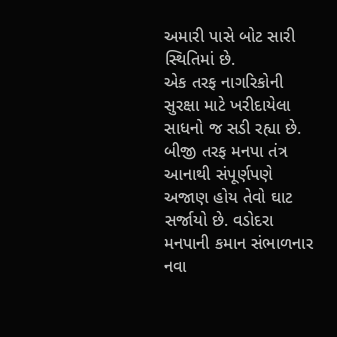અમારી પાસે બોટ સારી સ્થિતિમાં છે.
એક તરફ નાગરિકોની સુરક્ષા માટે ખરીદાયેલા સાધનો જ સડી રહ્યા છે. બીજી તરફ મનપા તંત્ર આનાથી સંપૂર્ણપણે અજાણ હોય તેવો ઘાટ સર્જાયો છે. વડોદરા મનપાની કમાન સંભાળનાર નવા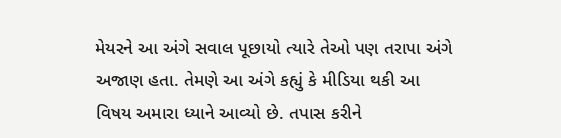મેયરને આ અંગે સવાલ પૂછાયો ત્યારે તેઓ પણ તરાપા અંગે અજાણ હતા. તેમણે આ અંગે કહ્યું કે મીડિયા થકી આ વિષય અમારા ધ્યાને આવ્યો છે. તપાસ કરીને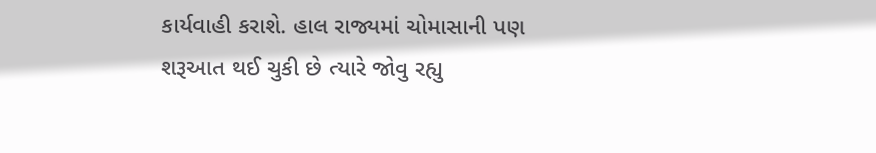કાર્યવાહી કરાશે. હાલ રાજ્યમાં ચોમાસાની પણ શરૂઆત થઈ ચુકી છે ત્યારે જોવુ રહ્યુ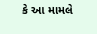કે આ મામલે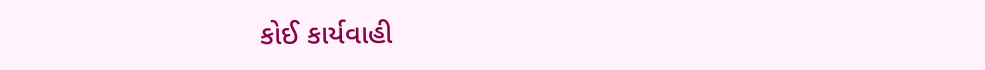કોઈ કાર્યવાહી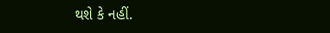થશે કે નહીં.